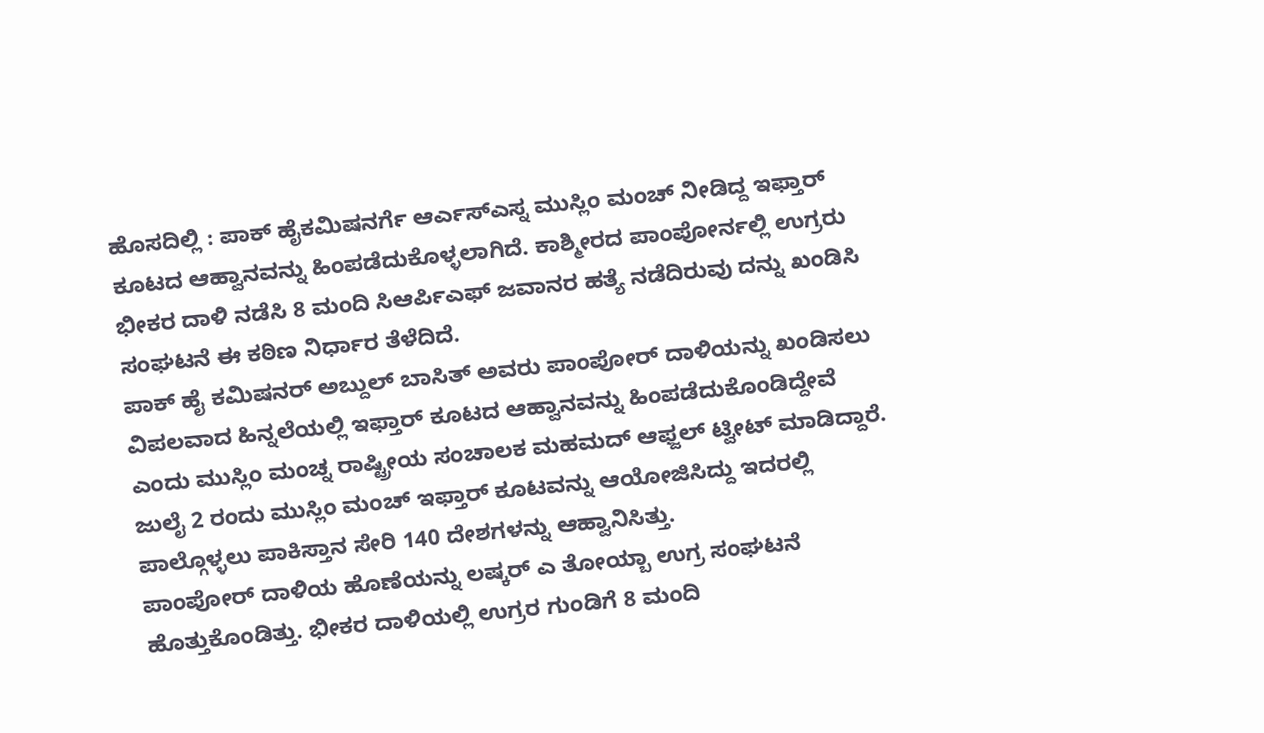ಹೊಸದಿಲ್ಲಿ : ಪಾಕ್ ಹೈಕಮಿಷನರ್ಗೆ ಆರ್ಎಸ್ಎಸ್ನ ಮುಸ್ಲಿಂ ಮಂಚ್ ನೀಡಿದ್ದ ಇಫ್ತಾರ್ ಕೂಟದ ಆಹ್ವಾನವನ್ನು ಹಿಂಪಡೆದುಕೊಳ್ಳಲಾಗಿದೆ. ಕಾಶ್ಮೀರದ ಪಾಂಪೋರ್ನಲ್ಲಿ ಉಗ್ರರು ಭೀಕರ ದಾಳಿ ನಡೆಸಿ 8 ಮಂದಿ ಸಿಆರ್ಪಿಎಫ್ ಜವಾನರ ಹತ್ಯೆ ನಡೆದಿರುವು ದನ್ನು ಖಂಡಿಸಿ ಸಂಘಟನೆ ಈ ಕಠಿಣ ನಿರ್ಧಾರ ತೆಳೆದಿದೆ.
ಪಾಕ್ ಹೈ ಕಮಿಷನರ್ ಅಬ್ದುಲ್ ಬಾಸಿತ್ ಅವರು ಪಾಂಪೋರ್ ದಾಳಿಯನ್ನು ಖಂಡಿಸಲು ವಿಪಲವಾದ ಹಿನ್ನಲೆಯಲ್ಲಿ ಇಫ್ತಾರ್ ಕೂಟದ ಆಹ್ವಾನವನ್ನು ಹಿಂಪಡೆದುಕೊಂಡಿದ್ದೇವೆ ಎಂದು ಮುಸ್ಲಿಂ ಮಂಚ್ನ ರಾಷ್ಟ್ರೀಯ ಸಂಚಾಲಕ ಮಹಮದ್ ಆಫ್ಜಲ್ ಟ್ವೀಟ್ ಮಾಡಿದ್ದಾರೆ.
ಜುಲೈ 2 ರಂದು ಮುಸ್ಲಿಂ ಮಂಚ್ ಇಫ್ತಾರ್ ಕೂಟವನ್ನು ಆಯೋಜಿಸಿದ್ದು ಇದರಲ್ಲಿ ಪಾಲ್ಗೊಳ್ಳಲು ಪಾಕಿಸ್ತಾನ ಸೇರಿ 140 ದೇಶಗಳನ್ನು ಆಹ್ವಾನಿಸಿತ್ತು.
ಪಾಂಪೋರ್ ದಾಳಿಯ ಹೊಣೆಯನ್ನು ಲಷ್ಕರ್ ಎ ತೋಯ್ಬಾ ಉಗ್ರ ಸಂಘಟನೆ ಹೊತ್ತುಕೊಂಡಿತ್ತು. ಭೀಕರ ದಾಳಿಯಲ್ಲಿ ಉಗ್ರರ ಗುಂಡಿಗೆ 8 ಮಂದಿ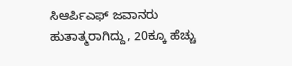ಸಿಆರ್ಪಿಎಫ್ ಜವಾನರು ಹುತಾತ್ಮರಾಗಿದ್ದು, 20ಕ್ಕೂ ಹೆಚ್ಚು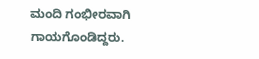ಮಂದಿ ಗಂಭೀರವಾಗಿ ಗಾಯಗೊಂಡಿದ್ದರು.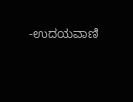-ಉದಯವಾಣಿ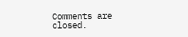Comments are closed.